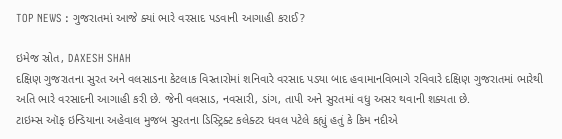TOP NEWS : ગુજરાતમાં આજે ક્યાં ભારે વરસાદ પડવાની આગાહી કરાઈ?

ઇમેજ સ્રોત, DAXESH SHAH
દક્ષિણ ગુજરાતના સુરત અને વલસાડના કેટલાક વિસ્તારોમાં શનિવારે વરસાદ પડ્યા બાદ હવામાનવિભાગે રવિવારે દક્ષિણ ગુજરાતમાં ભારેથી અતિ ભારે વરસાદની આગાહી કરી છે. જેની વલસાડ, નવસારી, ડાંગ, તાપી અને સુરતમાં વધુ અસર થવાની શક્યતા છે.
ટાઇમ્સ ઑફ ઇન્ડિયાના અહેવાલ મુજબ સુરતના ડિસ્ટ્રિક્ટ કલેક્ટર ધવલ પટેલે કહ્યું હતું કે કિમ નદીએ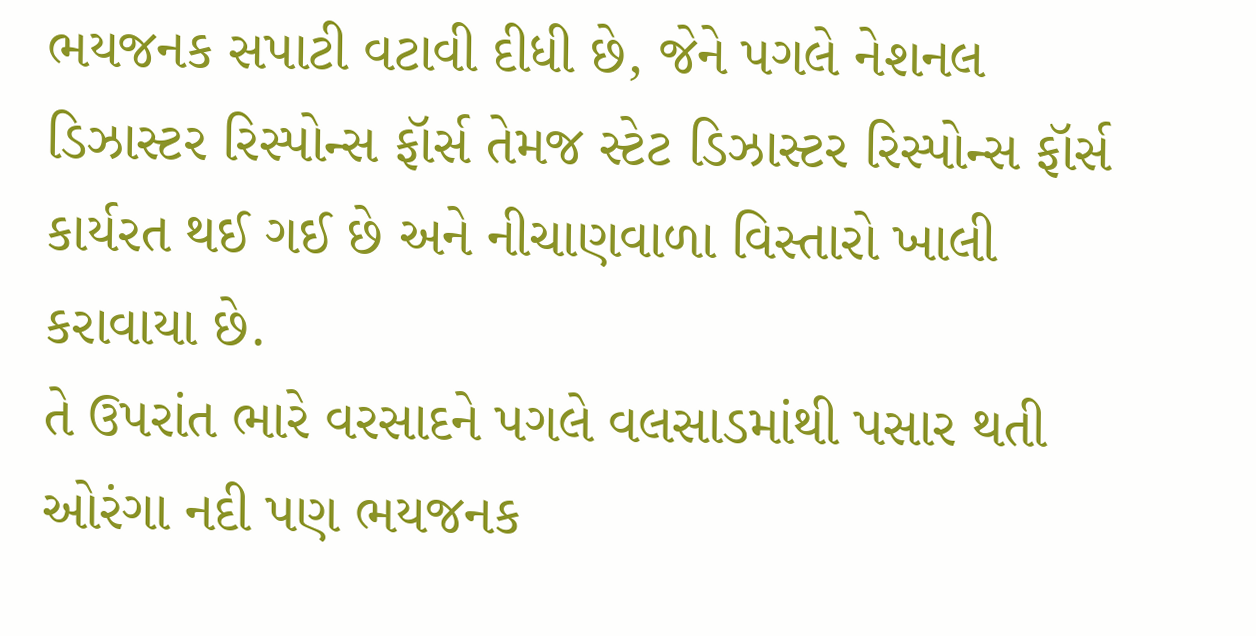ભયજનક સપાટી વટાવી દીધી છે, જેને પગલે નેશનલ ડિઝાસ્ટર રિસ્પોન્સ ફૉર્સ તેમજ સ્ટેટ ડિઝાસ્ટર રિસ્પોન્સ ફૉર્સ કાર્યરત થઈ ગઈ છે અને નીચાણવાળા વિસ્તારો ખાલી કરાવાયા છે.
તે ઉપરાંત ભારે વરસાદને પગલે વલસાડમાંથી પસાર થતી ઓરંગા નદી પણ ભયજનક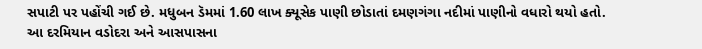સપાટી પર પહોંચી ગઈ છે. મધુબન ડૅમમાં 1.60 લાખ ક્યૂસેક પાણી છોડાતાં દમણગંગા નદીમાં પાણીનો વધારો થયો હતો.
આ દરમિયાન વડોદરા અને આસપાસના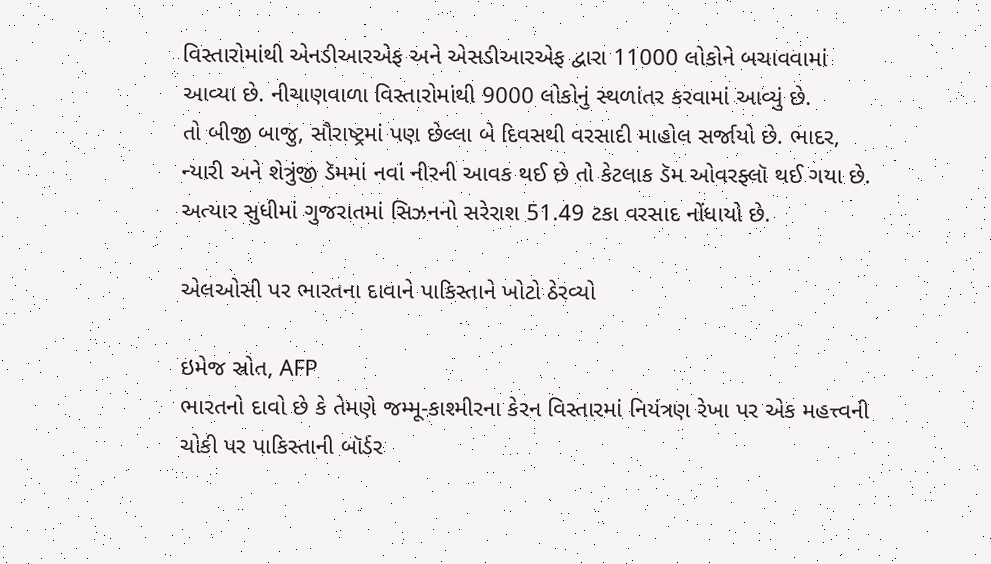વિસ્તારોમાંથી એનડીઆરએફ અને એસડીઆરએફ દ્વારા 11000 લોકોને બચાવવામાં આવ્યા છે. નીચાણવાળા વિસ્તારોમાંથી 9000 લોકોનું સ્થળાંતર કરવામાં આવ્યું છે.
તો બીજી બાજુ, સૌરાષ્ટ્રમાં પણ છેલ્લા બે દિવસથી વરસાદી માહોલ સર્જાયો છે. ભાદર, ન્યારી અને શેત્રુંજી ડૅમમાં નવાં નીરની આવક થઈ છે તો કેટલાક ડૅમ ઓવરફ્લૉ થઈ ગયા છે.
અત્યાર સુધીમાં ગુજરાતમાં સિઝનનો સરેરાશ 51.49 ટકા વરસાદ નોંધાયો છે.

એલઓસી પર ભારતના દાવાને પાકિસ્તાને ખોટો ઠેરવ્યો

ઇમેજ સ્રોત, AFP
ભારતનો દાવો છે કે તેમણે જમ્મૂ-કાશ્મીરના કેરન વિસ્તારમાં નિયંત્રણ રેખા પર એક મહત્ત્વની ચોકી પર પાકિસ્તાની બૉર્ડર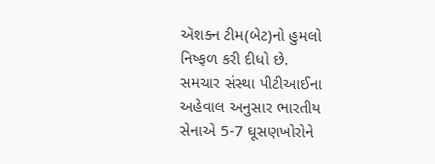ઍશક્ન ટીમ(બેટ)નો હુમલો નિષ્ફળ કરી દીધો છે.
સમચાર સંસ્થા પીટીઆઈના અહેવાલ અનુસાર ભારતીય સેનાએ 5-7 ઘૂસણખોરોને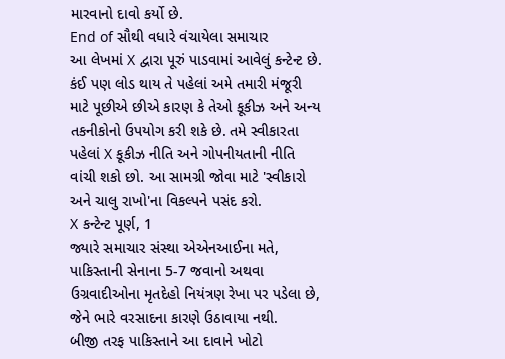મારવાનો દાવો કર્યો છે.
End of સૌથી વધારે વંચાયેલા સમાચાર
આ લેખમાં X દ્વારા પૂરું પાડવામાં આવેલું કન્ટેન્ટ છે. કંઈ પણ લોડ થાય તે પહેલાં અમે તમારી મંજૂરી માટે પૂછીએ છીએ કારણ કે તેઓ કૂકીઝ અને અન્ય તકનીકોનો ઉપયોગ કરી શકે છે. તમે સ્વીકારતા પહેલાં X કૂકીઝ નીતિ અને ગોપનીયતાની નીતિ વાંચી શકો છો. આ સામગ્રી જોવા માટે 'સ્વીકારો અને ચાલુ રાખો'ના વિકલ્પને પસંદ કરો.
X કન્ટેન્ટ પૂર્ણ, 1
જ્યારે સમાચાર સંસ્થા એએનઆઈના મતે, પાકિસ્તાની સેનાના 5-7 જવાનો અથવા ઉગ્રવાદીઓના મૃતદેહો નિયંત્રણ રેખા પર પડેલા છે, જેને ભારે વરસાદના કારણે ઉઠાવાયા નથી.
બીજી તરફ પાકિસ્તાને આ દાવાને ખોટો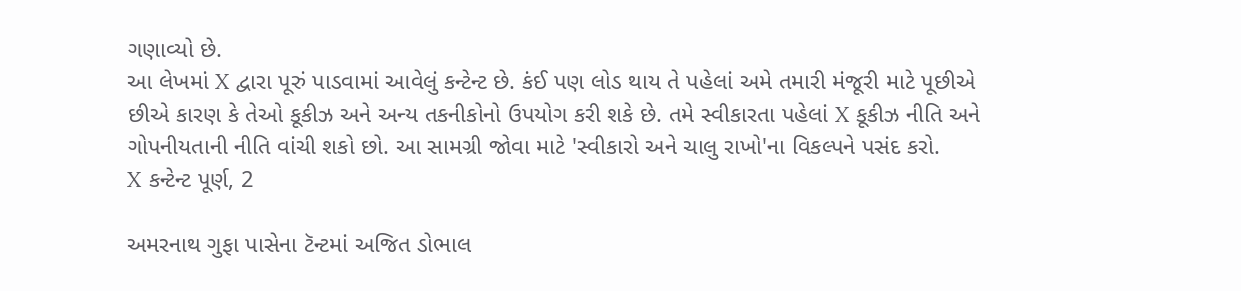ગણાવ્યો છે.
આ લેખમાં X દ્વારા પૂરું પાડવામાં આવેલું કન્ટેન્ટ છે. કંઈ પણ લોડ થાય તે પહેલાં અમે તમારી મંજૂરી માટે પૂછીએ છીએ કારણ કે તેઓ કૂકીઝ અને અન્ય તકનીકોનો ઉપયોગ કરી શકે છે. તમે સ્વીકારતા પહેલાં X કૂકીઝ નીતિ અને ગોપનીયતાની નીતિ વાંચી શકો છો. આ સામગ્રી જોવા માટે 'સ્વીકારો અને ચાલુ રાખો'ના વિકલ્પને પસંદ કરો.
X કન્ટેન્ટ પૂર્ણ, 2

અમરનાથ ગુફા પાસેના ટૅન્ટમાં અજિત ડોભાલ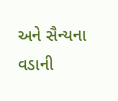અને સૈન્યના વડાની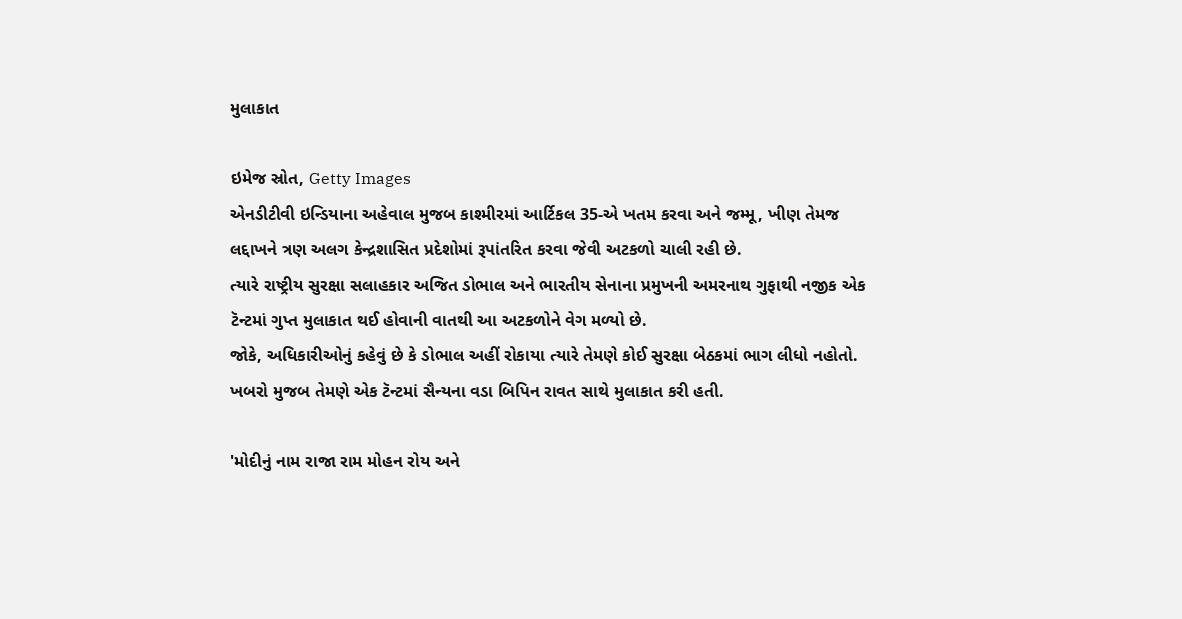મુલાકાત

ઇમેજ સ્રોત, Getty Images
એનડીટીવી ઇન્ડિયાના અહેવાલ મુજબ કાશ્મીરમાં આર્ટિકલ 35-એ ખતમ કરવા અને જમ્મૂ, ખીણ તેમજ લદ્દાખને ત્રણ અલગ કેન્દ્રશાસિત પ્રદેશોમાં રૂપાંતરિત કરવા જેવી અટકળો ચાલી રહી છે.
ત્યારે રાષ્ટ્રીય સુરક્ષા સલાહકાર અજિત ડોભાલ અને ભારતીય સેનાના પ્રમુખની અમરનાથ ગુફાથી નજીક એક ટૅન્ટમાં ગુપ્ત મુલાકાત થઈ હોવાની વાતથી આ અટકળોને વેગ મળ્યો છે.
જોકે, અધિકારીઓનું કહેવું છે કે ડોભાલ અહીં રોકાયા ત્યારે તેમણે કોઈ સુરક્ષા બેઠકમાં ભાગ લીધો નહોતો.
ખબરો મુજબ તેમણે એક ટૅન્ટમાં સૈન્યના વડા બિપિન રાવત સાથે મુલાકાત કરી હતી.

'મોદીનું નામ રાજા રામ મોહન રોય અને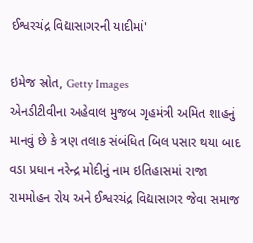ઈશ્વરચંદ્ર વિદ્યાસાગરની યાદીમાં'

ઇમેજ સ્રોત, Getty Images
એનડીટીવીના અહેવાલ મુજબ ગૃહમંત્રી અમિત શાહનું માનવું છે કે ત્રણ તલાક સંબંધિત બિલ પસાર થયા બાદ વડા પ્રધાન નરેન્દ્ર મોદીનું નામ ઇતિહાસમાં રાજા રામમોહન રોય અને ઈશ્વરચંદ્ર વિદ્યાસાગર જેવા સમાજ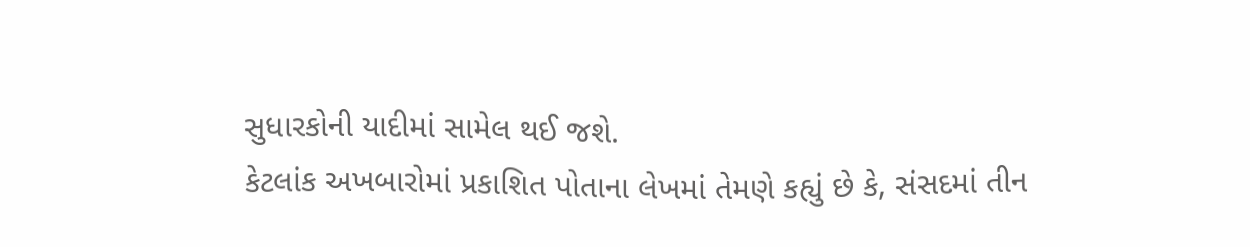સુધારકોની યાદીમાં સામેલ થઈ જશે.
કેટલાંક અખબારોમાં પ્રકાશિત પોતાના લેખમાં તેમણે કહ્યું છે કે, સંસદમાં તીન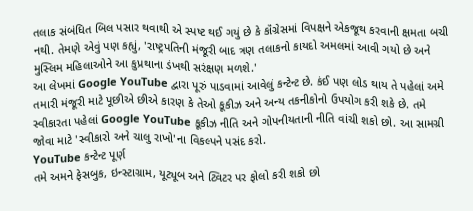તલાક સંબંધિત બિલ પસાર થવાથી એ સ્પષ્ટ થઈ ગયું છે કે કૉંગ્રેસમાં વિપક્ષને એકજૂથ કરવાની ક્ષમતા બચી નથી. તેમણે એવું પણ કહ્યું, 'રાષ્ટ્રપતિની મંજૂરી બાદ ત્રણ તલાકનો કાયદો અમલમાં આવી ગયો છે અને મુસ્લિમ મહિલાઓને આ કુપ્રથાના ડંખથી સરંક્ષણ મળશે.'
આ લેખમાં Google YouTube દ્વારા પૂરું પાડવામાં આવેલું કન્ટેન્ટ છે. કંઈ પણ લોડ થાય તે પહેલાં અમે તમારી મંજૂરી માટે પૂછીએ છીએ કારણ કે તેઓ કૂકીઝ અને અન્ય તકનીકોનો ઉપયોગ કરી શકે છે. તમે સ્વીકારતા પહેલાં Google YouTube કૂકીઝ નીતિ અને ગોપનીયતાની નીતિ વાંચી શકો છો. આ સામગ્રી જોવા માટે 'સ્વીકારો અને ચાલુ રાખો'ના વિકલ્પને પસંદ કરો.
YouTube કન્ટેન્ટ પૂર્ણ
તમે અમને ફેસબુક, ઇન્સ્ટાગ્રામ, યૂટ્યૂબ અને ટ્વિટર પર ફોલો કરી શકો છો